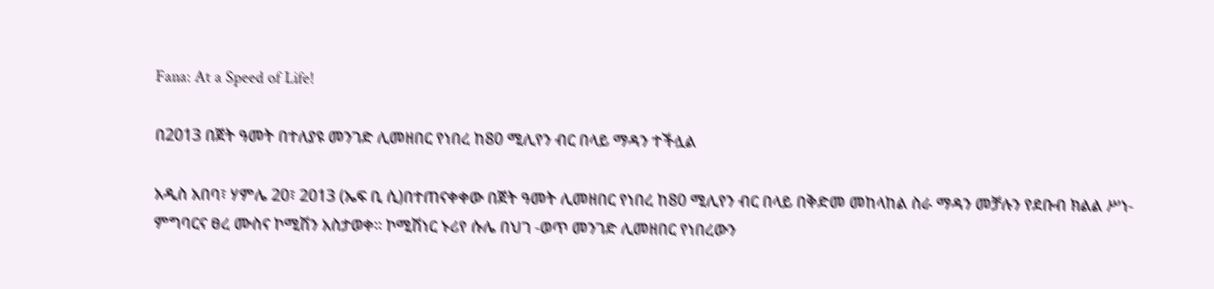Fana: At a Speed of Life!

በ2013 በጀት ዓመት በተለያዩ መንገድ ሊመዘበር የነበረ ከ80 ሚሊየን ብር በላይ ማዳን ተችሏል

አዲስ አበባ፣ ሃምሌ 20፣ 2013 (ኤፍ ቢ ሲ)በተጠናቀቀው በጀት ዓመት ሊመዘበር የነበረ ከ80 ሚሊየን ብር በላይ በቅድመ መከላከል ስራ ማዳን መቻሉን የደቡብ ክልል ሥነ-ምግባርና ፀረ ሙስና ኮሚሽን አስታወቀ። ኮሚሽነር ኑሪየ ሱሌ በህገ -ወጥ መንገድ ሊመዘበር የነበረውን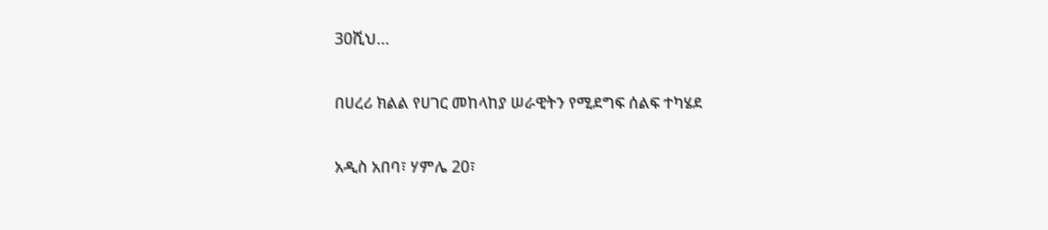30ሺህ…

በሀረሪ ክልል የሀገር መከላከያ ሠራዊትን የሚደግፍ ሰልፍ ተካሄደ

አዲስ አበባ፣ ሃምሌ 20፣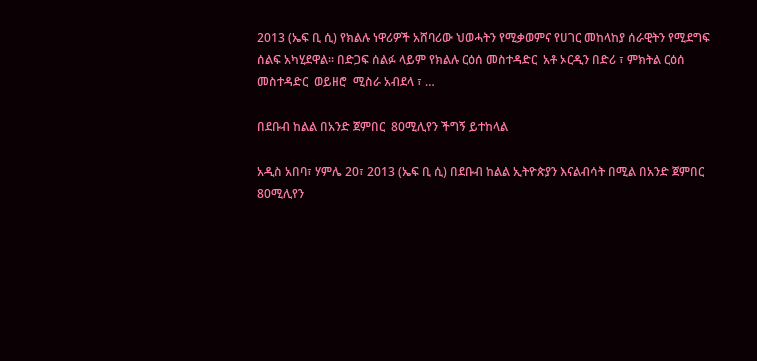2013 (ኤፍ ቢ ሲ) የክልሉ ነዋሪዎች አሸባሪው ህወሓትን የሚቃወምና የሀገር መከላከያ ሰራዊትን የሚደግፍ ሰልፍ አካሂደዋል፡፡ በድጋፍ ሰልፉ ላይም የክልሉ ርዕሰ መስተዳድር  አቶ ኦርዲን በድሪ ፣ ምክትል ርዕሰ መስተዳድር  ወይዘሮ  ሚስራ አብደላ ፣ …

በደቡብ ከልል በአንድ ጀምበር  80ሚሊየን ችግኝ ይተከላል

አዲስ አበባ፣ ሃምሌ 20፣ 2013 (ኤፍ ቢ ሲ) በደቡብ ከልል ኢትዮጵያን እናልብሳት በሚል በአንድ ጀምበር 80ሚሊየን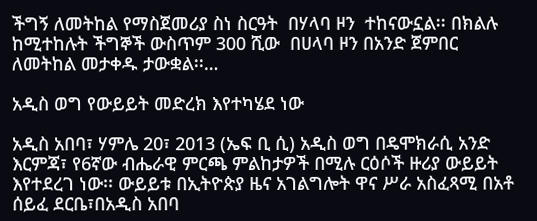ችግኝ ለመትከል የማስጀመሪያ ስነ ስርዓት  በሃላባ ዞን  ተከናውኗል፡፡ በክልሉ ከሚተከሉት ችግኞች ውስጥም 300 ሺው  በሀላባ ዞን በአንድ ጀምበር ለመትከል መታቀዱ ታውቋል፡፡…

አዲስ ወግ የውይይት መድረክ እየተካሄደ ነው

አዲስ አበባ፣ ሃምሌ 20፣ 2013 (ኤፍ ቢ ሲ) አዲስ ወግ በዴሞክራሲ አንድ እርምጃ፣ የ6ኛው ብሔራዊ ምርጫ ምልከታዎች በሚሉ ርዕሶች ዙሪያ ውይይት እየተደረገ ነው፡፡ ውይይቱ በኢትዮጵያ ዜና አገልግሎት ዋና ሥራ አስፈጻሚ በአቶ ሰይፈ ደርቤ፣በአዲስ አበባ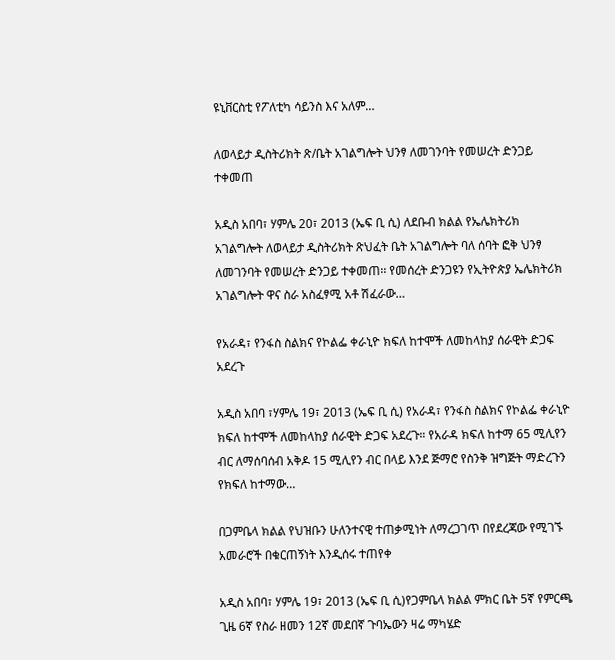ዩኒቨርስቲ የፖለቲካ ሳይንስ እና አለም…

ለወላይታ ዲስትሪክት ጽ/ቤት አገልግሎት ህንፃ ለመገንባት የመሠረት ድንጋይ ተቀመጠ

አዲስ አበባ፣ ሃምሌ 20፣ 2013 (ኤፍ ቢ ሲ) ለደቡብ ክልል የኤሌክትሪክ አገልግሎት ለወላይታ ዲስትሪክት ጽህፈት ቤት አገልግሎት ባለ ሰባት ፎቅ ህንፃ ለመገንባት የመሠረት ድንጋይ ተቀመጠ፡፡ የመሰረት ድንጋዩን የኢትዮጵያ ኤሌክትሪክ አገልግሎት ዋና ስራ አስፈፃሚ አቶ ሽፈራው…

የአራዳ፣ የንፋስ ስልክና የኮልፌ ቀራኒዮ ክፍለ ከተሞች ለመከላከያ ሰራዊት ድጋፍ አደረጉ

አዲስ አበባ ፣ሃምሌ 19፣ 2013 (ኤፍ ቢ ሲ) የአራዳ፣ የንፋስ ስልክና የኮልፌ ቀራኒዮ ክፍለ ከተሞች ለመከላከያ ሰራዊት ድጋፍ አደረጉ። የአራዳ ክፍለ ከተማ 65 ሚሊየን ብር ለማሰባሰብ አቅዶ 15 ሚሊየን ብር በላይ እንደ ጅማሮ የስንቅ ዝግጅት ማድረጉን የክፍለ ከተማው…

በጋምቤላ ክልል የህዝቡን ሁለንተናዊ ተጠቃሚነት ለማረጋገጥ በየደረጃው የሚገኙ አመራሮች በቁርጠኝነት እንዲሰሩ ተጠየቀ

አዲስ አበባ፣ ሃምሌ 19፣ 2013 (ኤፍ ቢ ሲ)የጋምቤላ ክልል ምክር ቤት 5ኛ የምርጫ ጊዜ 6ኛ የስራ ዘመን 12ኛ መደበኛ ጉባኤውን ዛሬ ማካሄድ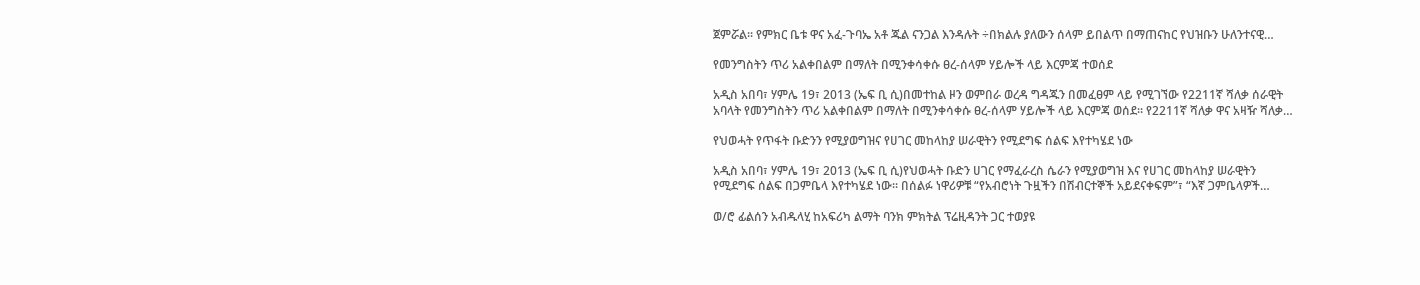ጀምሯል፡፡ የምክር ቤቱ ዋና አፈ-ጉባኤ አቶ ጁል ናንጋል እንዳሉት ÷በክልሉ ያለውን ሰላም ይበልጥ በማጠናከር የህዝቡን ሁለንተናዊ…

የመንግስትን ጥሪ አልቀበልም በማለት በሚንቀሳቀሱ ፀረ-ሰላም ሃይሎች ላይ እርምጃ ተወሰደ

አዲስ አበባ፣ ሃምሌ 19፣ 2013 (ኤፍ ቢ ሲ)በመተከል ዞን ወምበራ ወረዳ ግዳጁን በመፈፀም ላይ የሚገኘው የ2211ኛ ሻለቃ ሰራዊት አባላት የመንግስትን ጥሪ አልቀበልም በማለት በሚንቀሳቀሱ ፀረ-ሰላም ሃይሎች ላይ እርምጃ ወሰደ፡፡ የ2211ኛ ሻለቃ ዋና አዛዥ ሻለቃ…

የህወሓት የጥፋት ቡድንን የሚያወግዝና የሀገር መከላከያ ሠራዊትን የሚደግፍ ሰልፍ እየተካሄደ ነው

አዲስ አበባ፣ ሃምሌ 19፣ 2013 (ኤፍ ቢ ሲ)የህወሓት ቡድን ሀገር የማፈራረስ ሴራን የሚያወግዝ እና የሀገር መከላከያ ሠራዊትን የሚደግፍ ሰልፍ በጋምቤላ እየተካሄደ ነው፡፡ በሰልፉ ነዋሪዎቹ “የአብሮነት ጉዟችን በሽብርተኞች አይደናቀፍም”፣ “እኛ ጋምቤላዎች…

ወ/ሮ ፊልሰን አብዱላሂ ከአፍሪካ ልማት ባንክ ምክትል ፕሬዚዳንት ጋር ተወያዩ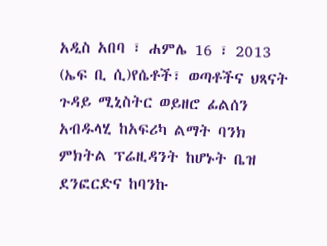አዲስ አበባ ፣ ሐምሌ 16 ፣ 2013 (ኤፍ ቢ ሲ)የሴቶች፣ ወጣቶችና ህጻናት ጉዳይ ሚኒስትር ወይዘሮ ፊልሰን አብዱላሂ ከአፍሪካ ልማት ባንክ ምክትል ፕሬዚዳንት ከሆኑት ቤዝ ደንፎርድና ከባንኩ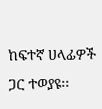ከፍተኛ ሀላፊዎች ጋር ተወያዩ፡፡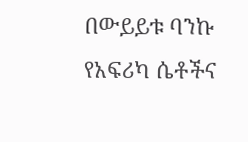በውይይቱ ባንኩ የአፍሪካ ሴቶችና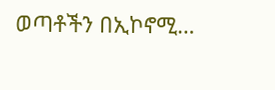ወጣቶችን በኢኮኖሚ…